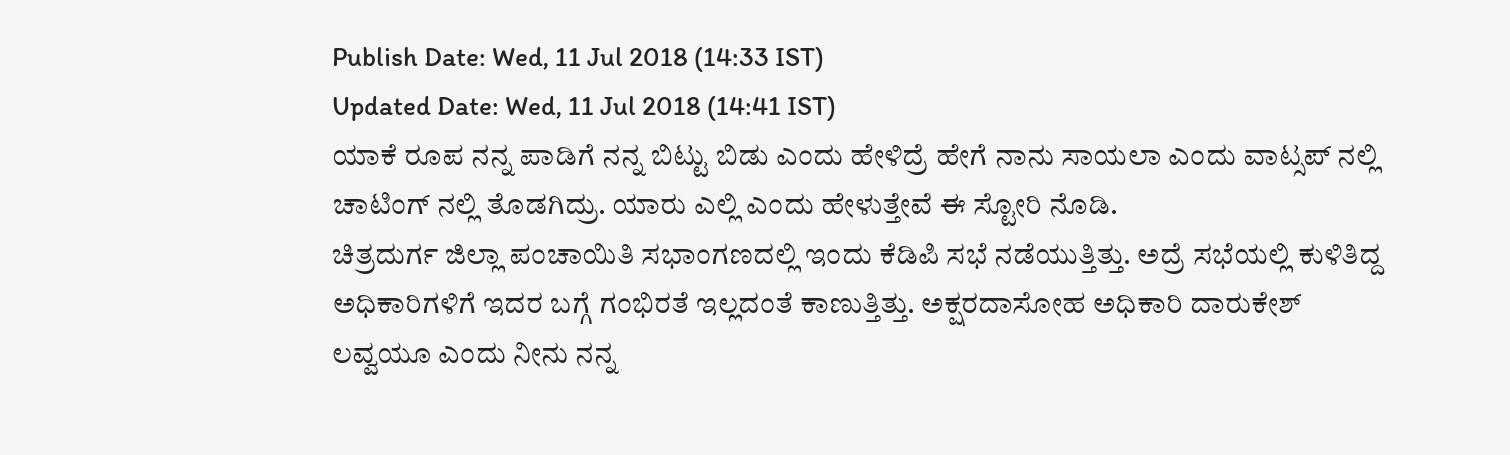Publish Date: Wed, 11 Jul 2018 (14:33 IST)
Updated Date: Wed, 11 Jul 2018 (14:41 IST)
ಯಾಕೆ ರೂಪ ನನ್ನ ಪಾಡಿಗೆ ನನ್ನ ಬಿಟ್ಟು ಬಿಡು ಎಂದು ಹೇಳಿದ್ರೆ ಹೇಗೆ ನಾನು ಸಾಯಲಾ ಎಂದು ವಾಟ್ಸಪ್ ನಲ್ಲಿ ಚಾಟಿಂಗ್ ನಲ್ಲಿ ತೊಡಗಿದ್ರು. ಯಾರು ಎಲ್ಲಿ ಎಂದು ಹೇಳುತ್ತೇವೆ ಈ ಸ್ಟೋರಿ ನೊಡಿ.
ಚಿತ್ರದುರ್ಗ ಜಿಲ್ಲಾ ಪಂಚಾಯಿತಿ ಸಭಾಂಗಣದಲ್ಲಿ ಇಂದು ಕೆಡಿಪಿ ಸಭೆ ನಡೆಯುತ್ತಿತ್ತು. ಅದ್ರೆ ಸಭೆಯಲ್ಲಿ ಕುಳಿತಿದ್ದ ಅಧಿಕಾರಿಗಳಿಗೆ ಇದರ ಬಗ್ಗೆ ಗಂಭಿರತೆ ಇಲ್ಲದಂತೆ ಕಾಣುತ್ತಿತ್ತು. ಅಕ್ಷರದಾಸೋಹ ಅಧಿಕಾರಿ ದಾರುಕೇಶ್ ಲವ್ವಯೂ ಎಂದು ನೀನು ನನ್ನ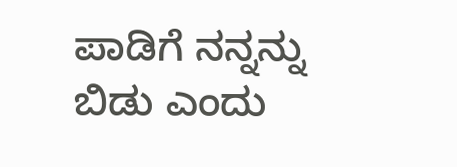ಪಾಡಿಗೆ ನನ್ನನ್ನು ಬಿಡು ಎಂದು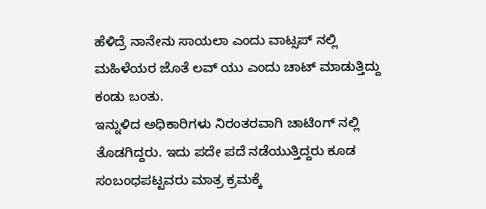ಹೆಳಿದ್ರೆ ನಾನೇನು ಸಾಯಲಾ ಎಂದು ವಾಟ್ಸಪ್ ನಲ್ಲಿ ಮಹಿಳೆಯರ ಜೊತೆ ಲವ್ ಯು ಎಂದು ಚಾಟ್ ಮಾಡುತ್ತಿದ್ದು ಕಂಡು ಬಂತು.
ಇನ್ನುಳಿದ ಅಧಿಕಾರಿಗಳು ನಿರಂತರವಾಗಿ ಚಾಟಿಂಗ್ ನಲ್ಲಿ ತೊಡಗಿದ್ದರು. ಇದು ಪದೇ ಪದೆ ನಡೆಯುತ್ತಿದ್ದರು ಕೂಡ ಸಂಬಂಧಪಟ್ಟವರು ಮಾತ್ರ ಕ್ರಮಕ್ಕೆ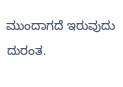ಮುಂದಾಗದೆ ಇರುವುದು ದುರಂತ.